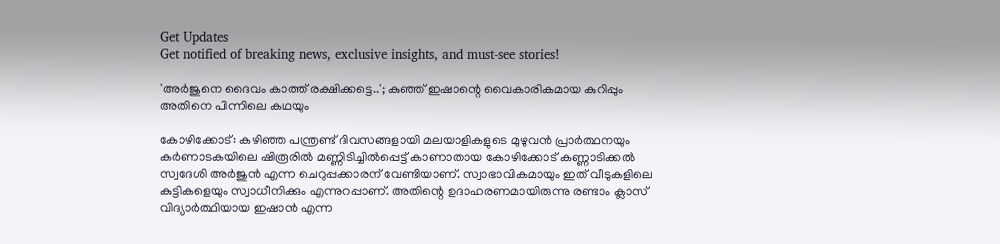Get Updates
Get notified of breaking news, exclusive insights, and must-see stories!

'അർജുനെ ദൈവം കാത്ത് രക്ഷിക്കട്ടെ..'; കുഞ്ഞ് ഇഷാന്റെ വൈകാരികമായ കുറിപ്പും അതിനെ പിന്നിലെ കഥയും

കോഴിക്കോട്: കഴിഞ്ഞ പന്ത്രണ്ട് ദിവസങ്ങളായി മലയാളികളുടെ മുഴുവൻ പ്രാർത്ഥനയും കർണാടകയിലെ ഷിരൂരിൽ മണ്ണിടിച്ചിൽപ്പെട്ട് കാണാതായ കോഴിക്കോട് കണ്ണാടിക്കൽ സ്വദേശി അർജുൻ എന്ന ചെറുപ്പക്കാരന് വേണ്ടിയാണ്. സ്വാഭാവികമായും ഇത് വീടുകളിലെ കുട്ടികളെയും സ്വാധീനിക്കും എന്നുറപ്പാണ്. അതിന്റെ ഉദാഹരണമായിരുന്നു രണ്ടാം ക്ലാസ് വിദ്യാർത്ഥിയായ ഇഷാൻ എന്ന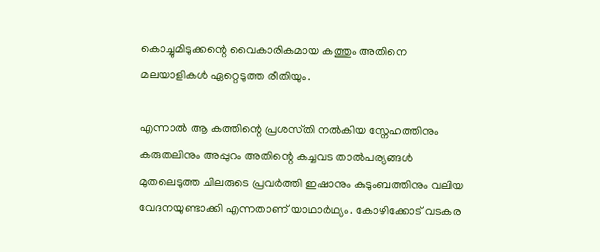കൊച്ചുമിടുക്കന്റെ വൈകാരികമായ കത്തും അതിനെ മലയാളികൾ ഏറ്റെടുത്ത രീതിയും.

എന്നാൽ ആ കത്തിന്റെ പ്രശസ്‌തി നൽകിയ സ്നേഹത്തിനും കരുതലിനും അപ്പുറം അതിന്റെ കച്ചവട താൽപര്യങ്ങൾ മുതലെടുത്ത ചിലരുടെ പ്രവർത്തി ഇഷാനും കുടുംബത്തിനും വലിയ വേദനയുണ്ടാക്കി എന്നതാണ് യാഥാർഥ്യം. കോഴിക്കോട് വടകര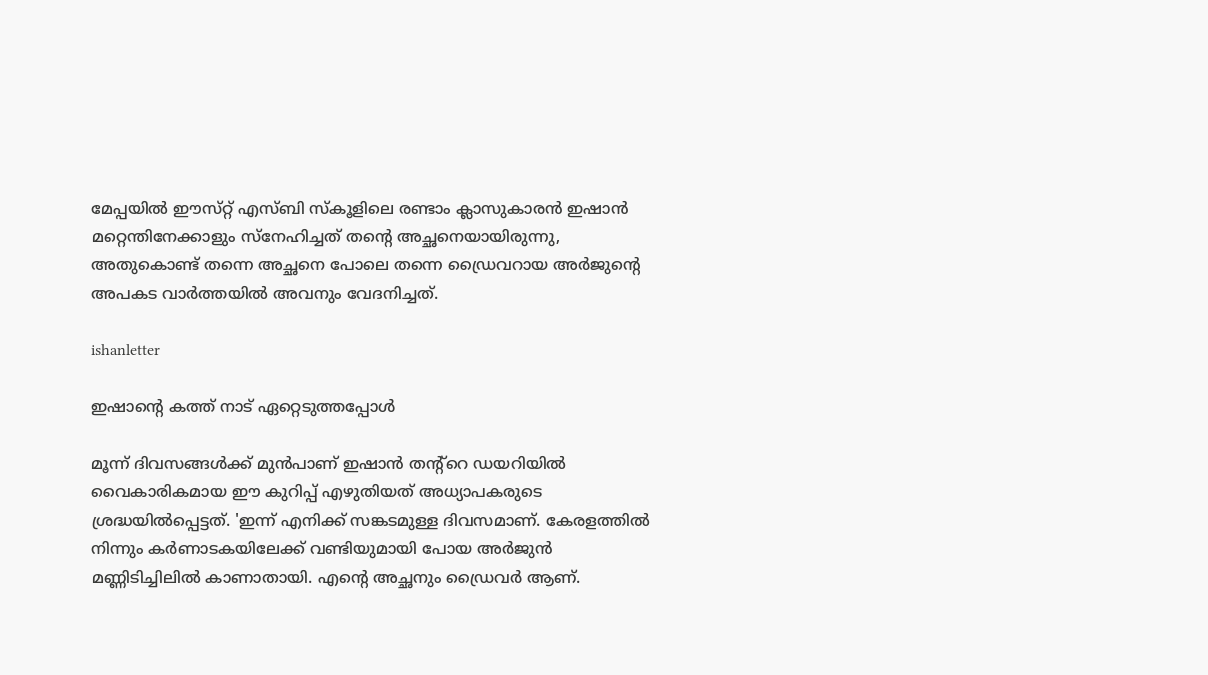മേപ്പയിൽ ഈസ്‌റ്റ് എസ്‌ബി സ്‌കൂളിലെ രണ്ടാം ക്ലാസുകാരൻ ഇഷാൻ മറ്റെന്തിനേക്കാളും സ്നേഹിച്ചത് തന്റെ അച്ഛനെയായിരുന്നു, അതുകൊണ്ട് തന്നെ അച്ഛനെ പോലെ തന്നെ ഡ്രൈവറായ അർജുന്റെ അപകട വാർത്തയിൽ അവനും വേദനിച്ചത്.

ishanletter

ഇഷാന്റെ കത്ത് നാട് ഏറ്റെടുത്തപ്പോൾ

മൂന്ന് ദിവസങ്ങൾക്ക് മുൻപാണ് ഇഷാൻ തന്റ്റെ ഡയറിയിൽ വൈകാരികമായ ഈ കുറിപ്പ് എഴുതിയത് അധ്യാപകരുടെ ശ്രദ്ധയിൽപ്പെട്ടത്. 'ഇന്ന് എനിക്ക് സങ്കടമുള്ള ദിവസമാണ്. കേരളത്തിൽ നിന്നും കർണാടകയിലേക്ക് വണ്ടിയുമായി പോയ അർജുൻ മണ്ണിടിച്ചിലിൽ കാണാതായി. എന്റെ അച്ഛനും ഡ്രൈവർ ആണ്.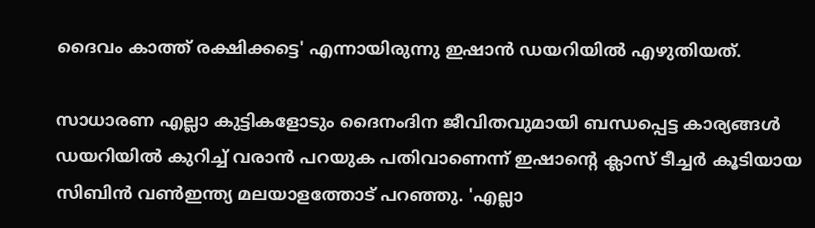ദൈവം കാത്ത് രക്ഷിക്കട്ടെ' എന്നായിരുന്നു ഇഷാൻ ഡയറിയിൽ എഴുതിയത്.

സാധാരണ എല്ലാ കുട്ടികളോടും ദൈനംദിന ജീവിതവുമായി ബന്ധപ്പെട്ട കാര്യങ്ങൾ ഡയറിയിൽ കുറിച്ച് വരാൻ പറയുക പതിവാണെന്ന് ഇഷാന്റെ ക്ലാസ് ടീച്ചർ കൂടിയായ സിബിൻ വൺഇന്ത്യ മലയാളത്തോട് പറഞ്ഞു. 'എല്ലാ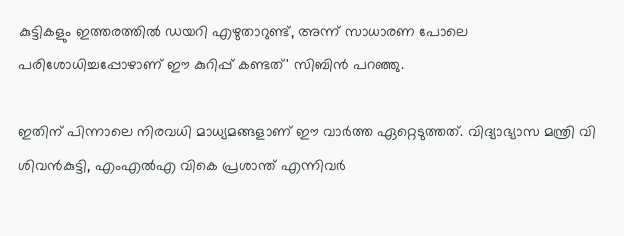കുട്ടികളും ഇത്തരത്തിൽ ഡയറി എഴുതാറുണ്ട്, അന്ന് സാധാരണ പോലെ പരിശോധിച്ചപ്പോഴാണ് ഈ കുറിപ്പ് കണ്ടത്' സിബിൻ പറഞ്ഞു.

ഇതിന് പിന്നാലെ നിരവധി മാധ്യമങ്ങളാണ് ഈ വാർത്ത ഏറ്റെടുത്തത്. വിദ്യാഭ്യാസ മന്ത്രി വി ശിവൻകുട്ടി, എംഎൽഎ വികെ പ്രശാന്ത് എന്നിവർ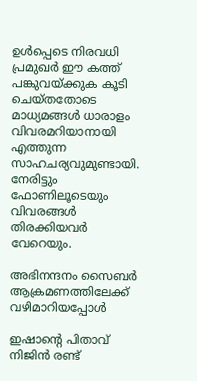ഉൾപ്പെടെ നിരവധി പ്രമുഖർ ഈ കത്ത് പങ്കുവയ്ക്കുക കൂടി ചെയ്‌തതോടെ മാധ്യമങ്ങൾ ധാരാളം വിവരമറിയാനായി എത്തുന്ന സാഹചര്യവുമുണ്ടായി. നേരിട്ടും ഫോണിലൂടെയും വിവരങ്ങൾ തിരക്കിയവർ വേറെയും.

അഭിനന്ദനം സൈബർ ആക്രമണത്തിലേക്ക് വഴിമാറിയപ്പോൾ

ഇഷാന്റെ പിതാവ് നിജിൻ രണ്ട്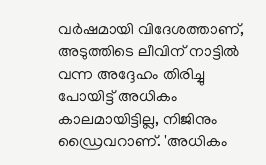വർഷമായി വിദേശത്താണ്, അടുത്തിടെ ലീവിന് നാട്ടിൽ വന്ന അദ്ദേഹം തിരിച്ചു പോയിട്ട് അധികം കാലമായിട്ടില്ല, നിജിനും ഡ്രൈവറാണ്. 'അധികം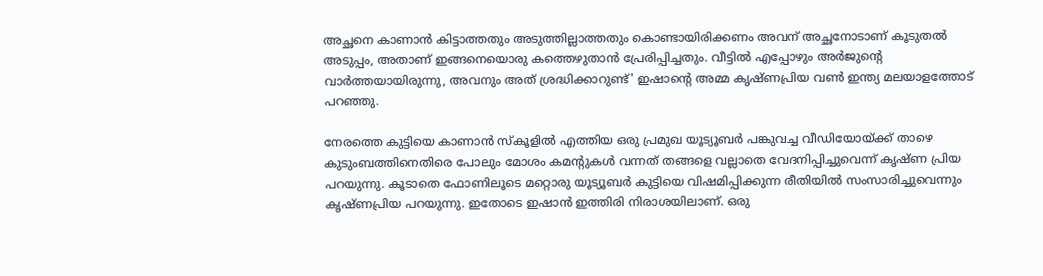അച്ഛനെ കാണാൻ കിട്ടാത്തതും അടുത്തില്ലാത്തതും കൊണ്ടായിരിക്കണം അവന് അച്ഛനോടാണ് കൂടുതൽ അടുപ്പം, അതാണ് ഇങ്ങനെയൊരു കത്തെഴുതാൻ പ്രേരിപ്പിച്ചതും. വീട്ടിൽ എപ്പോഴും അർജുന്റെ വാർത്തയായിരുന്നു, അവനും അത് ശ്രദ്ധിക്കാറുണ്ട്' ഇഷാന്റെ അമ്മ കൃഷ്‌ണപ്രിയ വൺ ഇന്ത്യ മലയാളത്തോട് പറഞ്ഞു.

നേരത്തെ കുട്ടിയെ കാണാൻ സ്‌കൂളിൽ എത്തിയ ഒരു പ്രമുഖ യൂട്യൂബർ പങ്കുവച്ച വീഡിയോയ്ക്ക് താഴെ കുടുംബത്തിനെതിരെ പോലും മോശം കമന്റുകൾ വന്നത് തങ്ങളെ വല്ലാതെ വേദനിപ്പിച്ചുവെന്ന് കൃഷ്‌ണ പ്രിയ പറയുന്നു. കൂടാതെ ഫോണിലൂടെ മറ്റൊരു യൂട്യൂബർ കുട്ടിയെ വിഷമിപ്പിക്കുന്ന രീതിയിൽ സംസാരിച്ചുവെന്നും കൃഷ്‌ണപ്രിയ പറയുന്നു. ഇതോടെ ഇഷാൻ ഇത്തിരി നിരാശയിലാണ്. ഒരു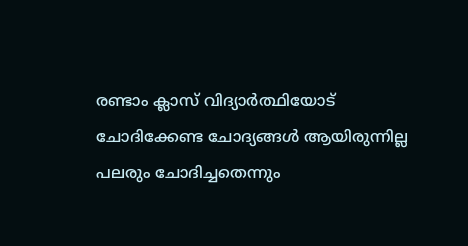രണ്ടാം ക്ലാസ് വിദ്യാർത്ഥിയോട് ചോദിക്കേണ്ട ചോദ്യങ്ങൾ ആയിരുന്നില്ല പലരും ചോദിച്ചതെന്നും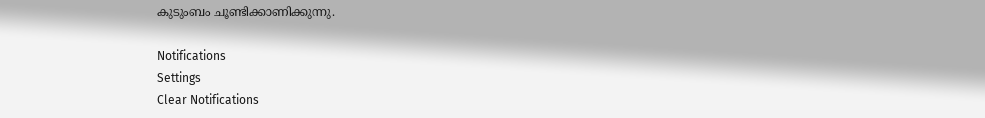കുടുംബം ചൂണ്ടിക്കാണിക്കുന്നു.

Notifications
Settings
Clear Notifications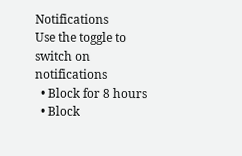Notifications
Use the toggle to switch on notifications
  • Block for 8 hours
  • Block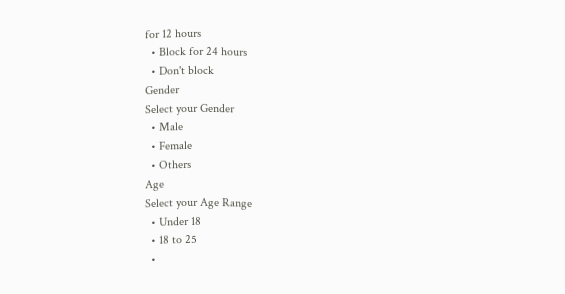for 12 hours
  • Block for 24 hours
  • Don't block
Gender
Select your Gender
  • Male
  • Female
  • Others
Age
Select your Age Range
  • Under 18
  • 18 to 25
  •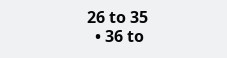26 to 35
  • 36 to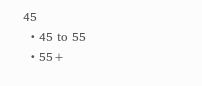45
  • 45 to 55
  • 55+